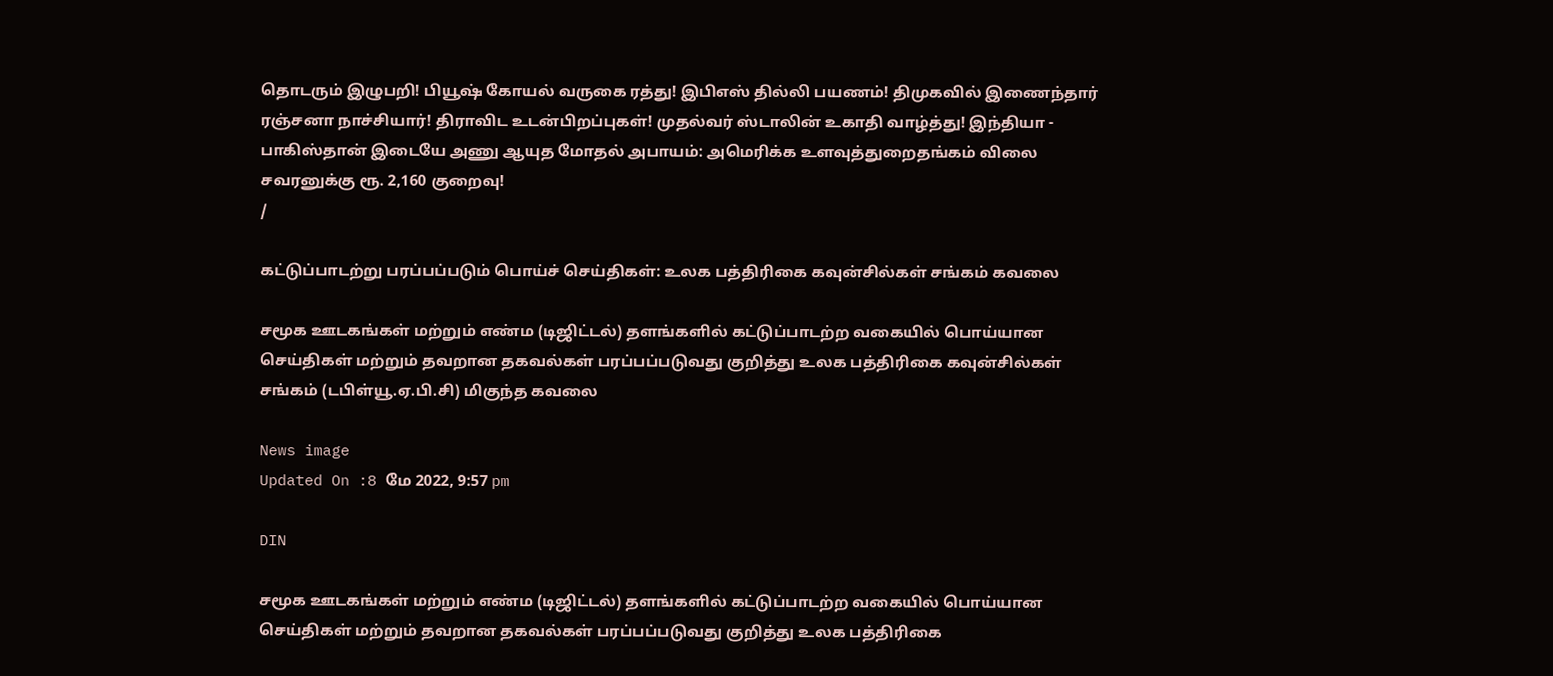தொடரும் இழுபறி! பியூஷ் கோயல் வருகை ரத்து! இபிஎஸ் தில்லி பயணம்! திமுகவில் இணைந்தார் ரஞ்சனா நாச்சியார்! திராவிட உடன்பிறப்புகள்! முதல்வர் ஸ்டாலின் உகாதி வாழ்த்து! இந்தியா - பாகிஸ்தான் இடையே அணு ஆயுத மோதல் அபாயம்: அமெரிக்க உளவுத்துறைதங்கம் விலை சவரனுக்கு ரூ. 2,160 குறைவு!
/

கட்டுப்பாடற்று பரப்பப்படும் பொய்ச் செய்திகள்: உலக பத்திரிகை கவுன்சில்கள் சங்கம் கவலை

சமூக ஊடகங்கள் மற்றும் எண்ம (டிஜிட்டல்) தளங்களில் கட்டுப்பாடற்ற வகையில் பொய்யான செய்திகள் மற்றும் தவறான தகவல்கள் பரப்பப்படுவது குறித்து உலக பத்திரிகை கவுன்சில்கள் சங்கம் (டபிள்யூ.ஏ.பி.சி) மிகுந்த கவலை

News image
Updated On :8 மே 2022, 9:57 pm

DIN

சமூக ஊடகங்கள் மற்றும் எண்ம (டிஜிட்டல்) தளங்களில் கட்டுப்பாடற்ற வகையில் பொய்யான செய்திகள் மற்றும் தவறான தகவல்கள் பரப்பப்படுவது குறித்து உலக பத்திரிகை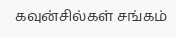கவுன்சில்கள் சங்கம்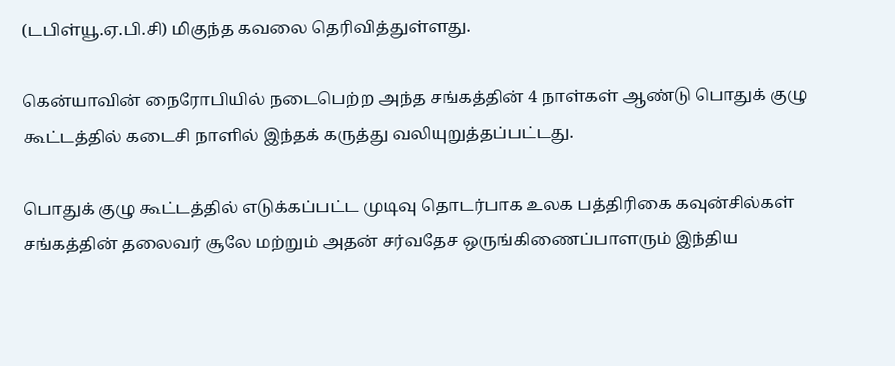(டபிள்யூ.ஏ.பி.சி) மிகுந்த கவலை தெரிவித்துள்ளது.

கென்யாவின் நைரோபியில் நடைபெற்ற அந்த சங்கத்தின் 4 நாள்கள் ஆண்டு பொதுக் குழு கூட்டத்தில் கடைசி நாளில் இந்தக் கருத்து வலியுறுத்தப்பட்டது.

பொதுக் குழு கூட்டத்தில் எடுக்கப்பட்ட முடிவு தொடர்பாக உலக பத்திரிகை கவுன்சில்கள் சங்கத்தின் தலைவர் சூலே மற்றும் அதன் சர்வதேச ஒருங்கிணைப்பாளரும் இந்திய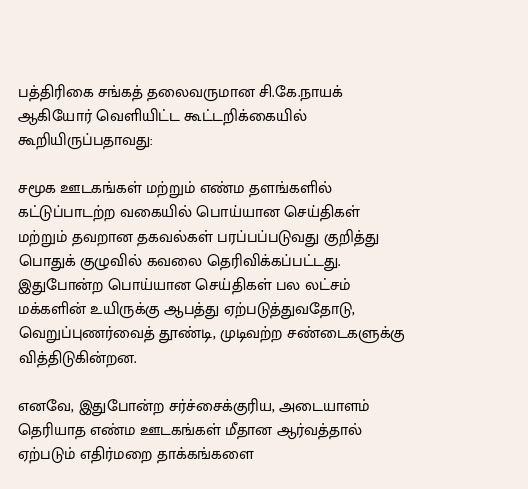பத்திரிகை சங்கத் தலைவருமான சி.கே.நாயக் ஆகியோர் வெளியிட்ட கூட்டறிக்கையில் கூறியிருப்பதாவது:

சமூக ஊடகங்கள் மற்றும் எண்ம தளங்களில் கட்டுப்பாடற்ற வகையில் பொய்யான செய்திகள் மற்றும் தவறான தகவல்கள் பரப்பப்படுவது குறித்து பொதுக் குழுவில் கவலை தெரிவிக்கப்பட்டது. இதுபோன்ற பொய்யான செய்திகள் பல லட்சம் மக்களின் உயிருக்கு ஆபத்து ஏற்படுத்துவதோடு, வெறுப்புணர்வைத் தூண்டி, முடிவற்ற சண்டைகளுக்கு வித்திடுகின்றன.

எனவே, இதுபோன்ற சர்ச்சைக்குரிய, அடையாளம் தெரியாத எண்ம ஊடகங்கள் மீதான ஆர்வத்தால் ஏற்படும் எதிர்மறை தாக்கங்களை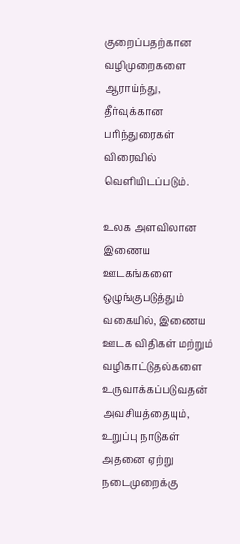குறைப்பதற்கான வழிமுறைகளை ஆராய்ந்து, தீர்வுக்கான பரிந்துரைகள் விரைவில் வெளியிடப்படும்.

உலக அளவிலான இணைய ஊடகங்களை ஒழுங்குபடுத்தும் வகையில், இணைய ஊடக விதிகள் மற்றும் வழிகாட்டுதல்களை உருவாக்கப்படுவதன் அவசியத்தையும், உறுப்பு நாடுகள் அதனை ஏற்று நடைமுறைக்கு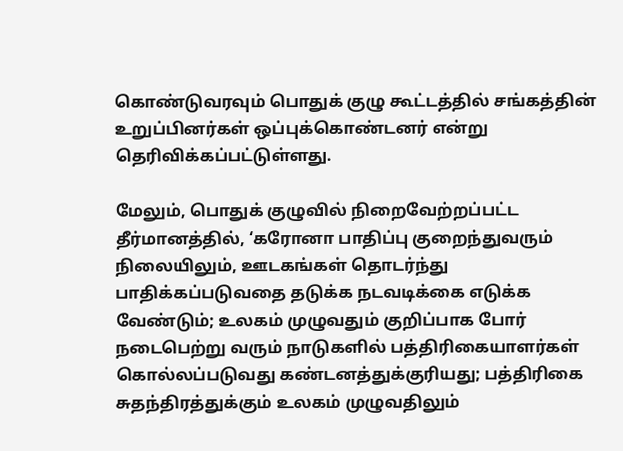கொண்டுவரவும் பொதுக் குழு கூட்டத்தில் சங்கத்தின் உறுப்பினர்கள் ஒப்புக்கொண்டனர் என்று தெரிவிக்கப்பட்டுள்ளது.

மேலும், பொதுக் குழுவில் நிறைவேற்றப்பட்ட தீர்மானத்தில், ‘கரோனா பாதிப்பு குறைந்துவரும் நிலையிலும், ஊடகங்கள் தொடர்ந்து பாதிக்கப்படுவதை தடுக்க நடவடிக்கை எடுக்க வேண்டும்; உலகம் முழுவதும் குறிப்பாக போர் நடைபெற்று வரும் நாடுகளில் பத்திரிகையாளர்கள் கொல்லப்படுவது கண்டனத்துக்குரியது; பத்திரிகை சுதந்திரத்துக்கும் உலகம் முழுவதிலும்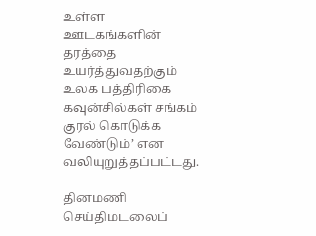உள்ள ஊடகங்களின் தரத்தை உயர்த்துவதற்கும் உலக பத்திரிகை கவுன்சில்கள் சங்கம் குரல் கொடுக்க வேண்டும்’ என வலியுறுத்தப்பட்டது.

தினமணி செய்திமடலைப்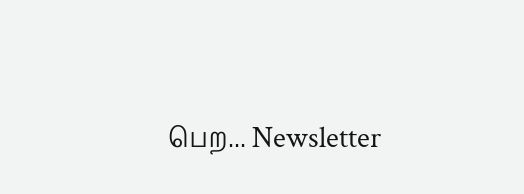பெற... Newsletter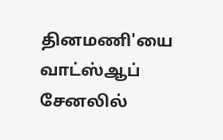தினமணி'யை வாட்ஸ்ஆப் சேனலில்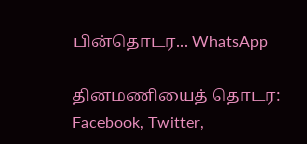பின்தொடர... WhatsApp

தினமணியைத் தொடர: Facebook, Twitter,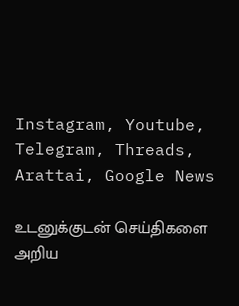Instagram, Youtube, Telegram, Threads, Arattai, Google News

உடனுக்குடன் செய்திகளை அறிய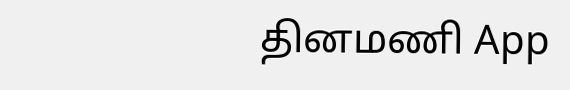தினமணி App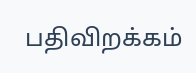பதிவிறக்கம்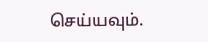செய்யவும்.